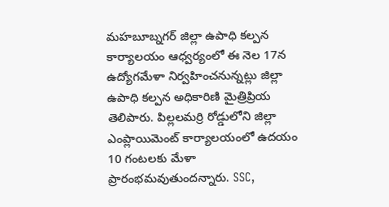మహబూబ్నగర్ జిల్లా ఉపాధి కల్పన కార్యాలయం ఆధ్వర్యంలో ఈ నెల 17న ఉద్యోగమేళా నిర్వహించనున్నట్లు జిల్లా ఉపాధి కల్పన అధికారిణి మైత్రిప్రియ తెలిపారు. పిల్లలమర్రి రోడ్డులోని జిల్లా ఎంప్లాయిమెంట్ కార్యాలయంలో ఉదయం 10 గంటలకు మేళా ప్రారంభమవుతుందన్నారు. SSC,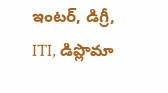ఇంటర్, డిగ్రీ, ITI, డిప్లొమా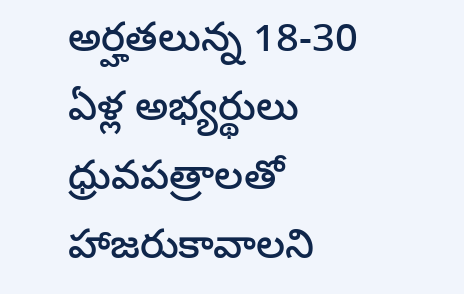అర్హతలున్న 18-30 ఏళ్ల అభ్యర్థులు ధ్రువపత్రాలతో హాజరుకావాలని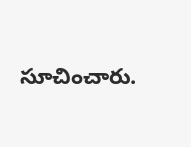సూచించారు.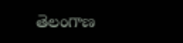తెలంగాణ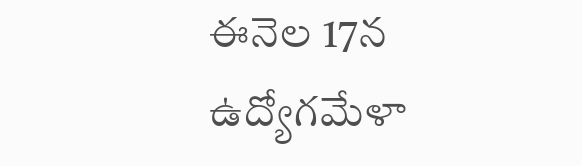ఈనెల 17న ఉద్యోగమేళా